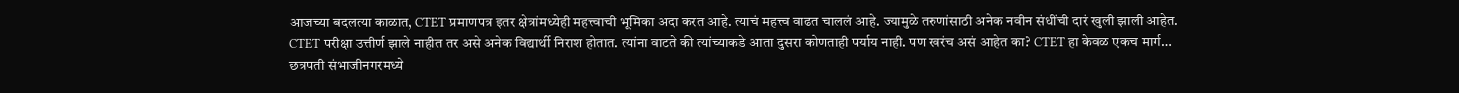आजच्या बदलत्या काळात, CTET प्रमाणपत्र इतर क्षेत्रांमध्येही महत्त्वाची भूमिका अदा करत आहे. त्याचं महत्त्व वाढत चाललं आहे. ज्यामुळे तरुणांसाठी अनेक नवीन संधींची दारं खुली झाली आहेत.
CTET परीक्षा उत्तीर्ण झाले नाहीत तर असे अनेक विद्यार्थी निराश होतात. त्यांना वाटते की त्यांच्याकडे आता दुसरा कोणताही पर्याय नाही. पण खरंच असं आहेत का? CTET हा केवळ एकच मार्ग…
छत्रपती संभाजीनगरमध्ये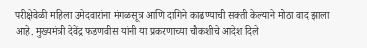परीक्षेवेळी महिला उमेदवारांना मंगळसूत्र आणि दागिने काढण्याची सक्ती केल्याने मोठा वाद झाला आहे. मुख्यमंत्री देवेंद्र फडणवीस यांनी या प्रकरणाच्या चौकशीचे आदेश दिले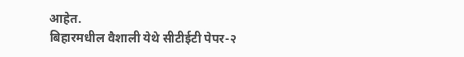आहेत.
बिहारमधील वैशाली येथे सीटीईटी पेपर-२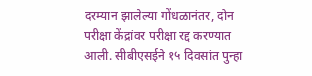दरम्यान झालेल्या गोंधळानंतर, दोन परीक्षा केंद्रांवर परीक्षा रद्द करण्यात आली. सीबीएसईने १५ दिवसांत पुन्हा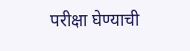परीक्षा घेण्याची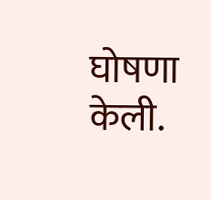घोषणा केली.